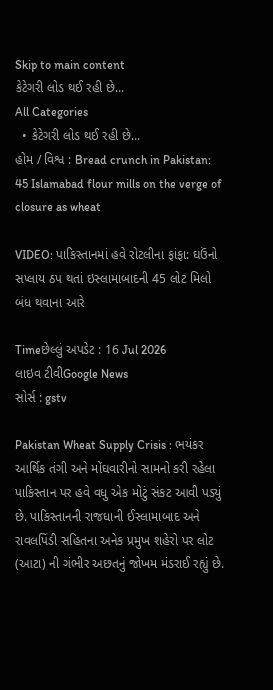Skip to main content
કેટેગરી લોડ થઈ રહી છે...
All Categories
  • કેટેગરી લોડ થઈ રહી છે...
હોમ / વિશ્વ : Bread crunch in Pakistan: 45 Islamabad flour mills on the verge of closure as wheat

VIDEO: પાકિસ્તાનમાં હવે રોટલીના ફાંફા: ઘઉંનો સપ્લાય ઠપ થતાં ઇસ્લામાબાદની 45 લોટ મિલો બંધ થવાના આરે

Timeછેલ્લું અપડેટ : 16 Jul 2026
લાઇવ ટીવીGoogle News
સોર્સ : gstv

Pakistan Wheat Supply Crisis : ભયંકર આર્થિક તંગી અને મોંઘવારીનો સામનો કરી રહેલા પાકિસ્તાન પર હવે વધુ એક મોટું સંકટ આવી પડ્યું છે. પાકિસ્તાનની રાજધાની ઈસ્લામાબાદ અને રાવલપિંડી સહિતના અનેક પ્રમુખ શહેરો પર લોટ (આટા) ની ગંભીર અછતનું જોખમ મંડરાઈ રહ્યું છે.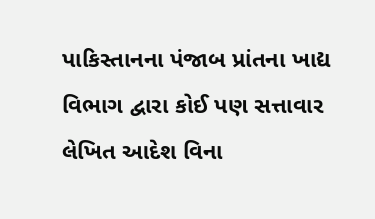પાકિસ્તાનના પંજાબ પ્રાંતના ખાદ્ય વિભાગ દ્વારા કોઈ પણ સત્તાવાર લેખિત આદેશ વિના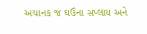અચાનક જ ઘઉંના સપ્લાય અને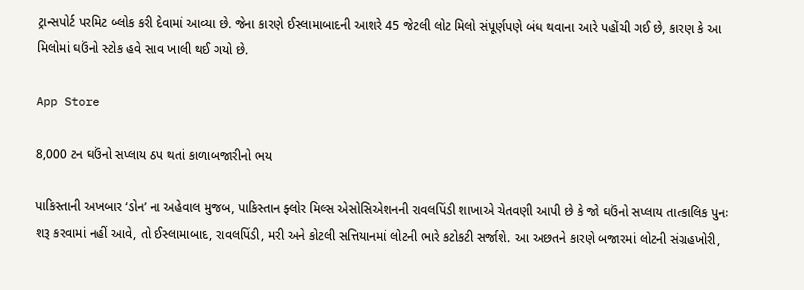ટ્રાન્સપોર્ટ પરમિટ બ્લોક કરી દેવામાં આવ્યા છે. જેના કારણે ઈસ્લામાબાદની આશરે 45 જેટલી લોટ મિલો સંપૂર્ણપણે બંધ થવાના આરે પહોંચી ગઈ છે, કારણ કે આ મિલોમાં ઘઉંનો સ્ટોક હવે સાવ ખાલી થઈ ગયો છે.

App Store

8,000 ટન ઘઉંનો સપ્લાય ઠપ થતાં કાળાબજારીનો ભય

પાકિસ્તાની અખબાર ‘ડોન’ ના અહેવાલ મુજબ, પાકિસ્તાન ફ્લોર મિલ્સ એસોસિએશનની રાવલપિંડી શાખાએ ચેતવણી આપી છે કે જો ઘઉંનો સપ્લાય તાત્કાલિક પુનઃ શરૂ કરવામાં નહીં આવે, તો ઈસ્લામાબાદ, રાવલપિંડી, મરી અને કોટલી સત્તિયાનમાં લોટની ભારે કટોકટી સર્જાશે. આ અછતને કારણે બજારમાં લોટની સંગ્રહખોરી,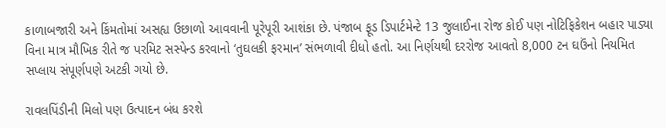કાળાબજારી અને કિંમતોમાં અસહ્ય ઉછાળો આવવાની પૂરેપૂરી આશંકા છે. પંજાબ ફૂડ ડિપાર્ટમેન્ટે 13 જુલાઈના રોજ કોઈ પણ નોટિફિકેશન બહાર પાડ્યા વિના માત્ર મૌખિક રીતે જ પરમિટ સસ્પેન્ડ કરવાનો ‘તુઘલકી ફરમાન’ સંભળાવી દીધો હતો. આ નિર્ણયથી દરરોજ આવતો 8,000 ટન ઘઉંનો નિયમિત સપ્લાય સંપૂર્ણપણે અટકી ગયો છે.

રાવલપિંડીની મિલો પણ ઉત્પાદન બંધ કરશે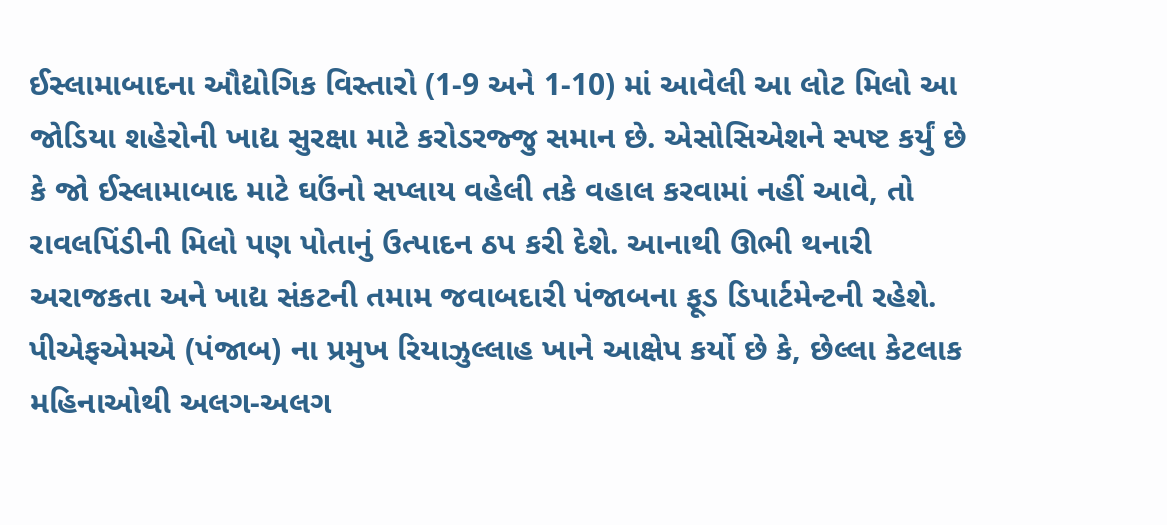ઈસ્લામાબાદના ઔદ્યોગિક વિસ્તારો (1-9 અને 1-10) માં આવેલી આ લોટ મિલો આ જોડિયા શહેરોની ખાદ્ય સુરક્ષા માટે કરોડરજ્જુ સમાન છે. એસોસિએશને સ્પષ્ટ કર્યું છે કે જો ઈસ્લામાબાદ માટે ઘઉંનો સપ્લાય વહેલી તકે વહાલ કરવામાં નહીં આવે, તો રાવલપિંડીની મિલો પણ પોતાનું ઉત્પાદન ઠપ કરી દેશે. આનાથી ઊભી થનારી અરાજકતા અને ખાદ્ય સંકટની તમામ જવાબદારી પંજાબના ફૂડ ડિપાર્ટમેન્ટની રહેશે. પીએફએમએ (પંજાબ) ના પ્રમુખ રિયાઝુલ્લાહ ખાને આક્ષેપ કર્યો છે કે, છેલ્લા કેટલાક મહિનાઓથી અલગ-અલગ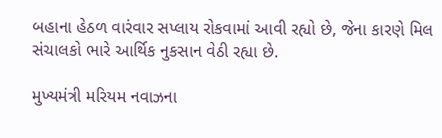બહાના હેઠળ વારંવાર સપ્લાય રોકવામાં આવી રહ્યો છે, જેના કારણે મિલ સંચાલકો ભારે આર્થિક નુકસાન વેઠી રહ્યા છે.

મુખ્યમંત્રી મરિયમ નવાઝના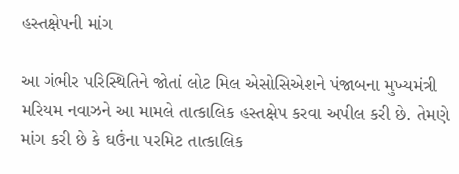હસ્તક્ષેપની માંગ

આ ગંભીર પરિસ્થિતિને જોતાં લોટ મિલ એસોસિએશને પંજાબના મુખ્યમંત્રી મરિયમ નવાઝને આ મામલે તાત્કાલિક હસ્તક્ષેપ કરવા અપીલ કરી છે. તેમણે માંગ કરી છે કે ઘઉંના પરમિટ તાત્કાલિક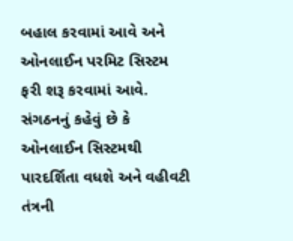બહાલ કરવામાં આવે અને ઓનલાઈન પરમિટ સિસ્ટમ ફરી શરૂ કરવામાં આવે. સંગઠનનું કહેવું છે કે ઓનલાઈન સિસ્ટમથી પારદર્શિતા વધશે અને વહીવટી તંત્રની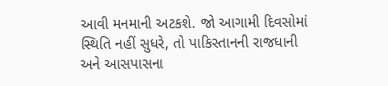આવી મનમાની અટકશે. જો આગામી દિવસોમાં સ્થિતિ નહીં સુધરે, તો પાકિસ્તાનની રાજધાની અને આસપાસના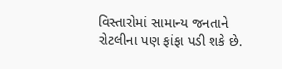વિસ્તારોમાં સામાન્ય જનતાને રોટલીના પણ ફાંફા પડી શકે છે.